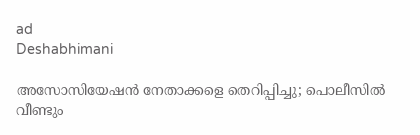ad
Deshabhimani

അസോസിയേഷൻ നേതാക്കളെ തെറിപ്പിച്ചു; പൊലീസിൽ വീണ്ടും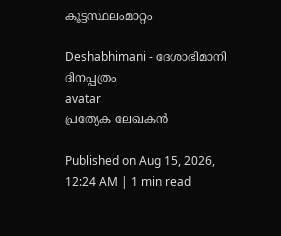കൂട്ടസ്ഥലംമാറ്റം

Deshabhimani - ദേശാഭിമാനി ദിനപ്പത്രം
avatar
പ്രത്യേക ലേഖകൻ

Published on Aug 15, 2026, 12:24 AM | 1 min read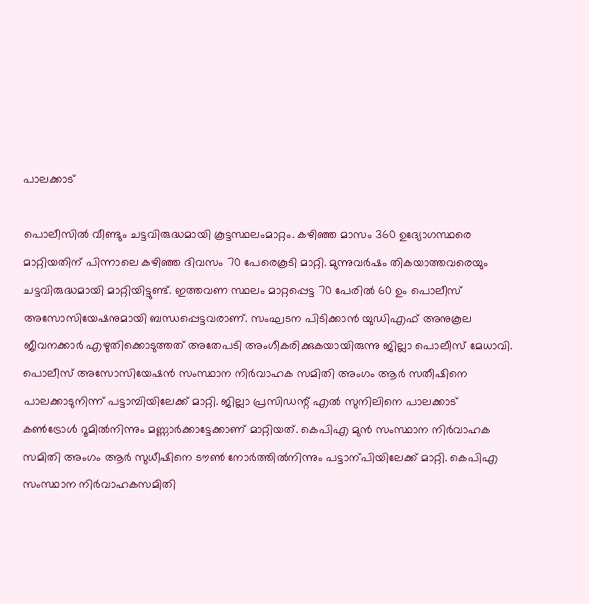പാലക്കാട്‌

പൊലീസിൽ വീണ്ടും ചട്ടവിരുദ്ധമായി കൂട്ടസ്ഥലംമാറ്റം. കഴിഞ്ഞ മാസം 360 ഉദ്യോഗസ്ഥരെ മാറ്റിയതിന്‌ പിന്നാലെ കഴിഞ്ഞ ദിവസം 70 പേരെകൂടി മാറ്റി. മുന്നുവർഷം തികയാത്തവരെയും ചട്ടവിരുദ്ധമായി മാറ്റിയിട്ടുണ്ട്‌. ഇത്തവണ സ്ഥലം മാറ്റപ്പെട്ട 70 പേരിൽ 60 ഉം പൊലീസ്‌ അസോസിയേഷനുമായി ബന്ധപ്പെട്ടവരാണ്‌. സംഘടന പിടിക്കാൻ യുഡിഎഫ്‌ അനുകൂല ജീവനക്കാർ എഴുതിക്കൊടുത്തത്‌ അതേപടി അംഗീകരിക്കുകയായിരുന്നു ജില്ലാ പൊലീസ്‌ മേധാവി. പൊലീസ് അസോസിയേഷൻ സംസ്ഥാന നിർവാഹക സമിതി അംഗം ആർ സതീഷിനെ പാലക്കാടുനിന്ന് പട്ടാമ്പിയിലേക്ക് മാറ്റി. ജില്ലാ പ്രസിഡന്റ്‌ എൽ സുനിലിനെ പാലക്കാട്‌ കൺട്രോൾ റൂമിൽനിന്നും മണ്ണാർക്കാട്ടേക്കാണ്‌ മാറ്റിയത്‌. കെപിഎ മുൻ സംസ്ഥാന നിർവാഹക സമിതി അംഗം ആർ സുധീഷിനെ ട‍ൗൺ നോർത്തിൽനിന്നും പട്ടാന്പിയിലേക്ക്‌ മാറ്റി. കെപിഎ സംസ്ഥാന നിർവാഹകസമിതി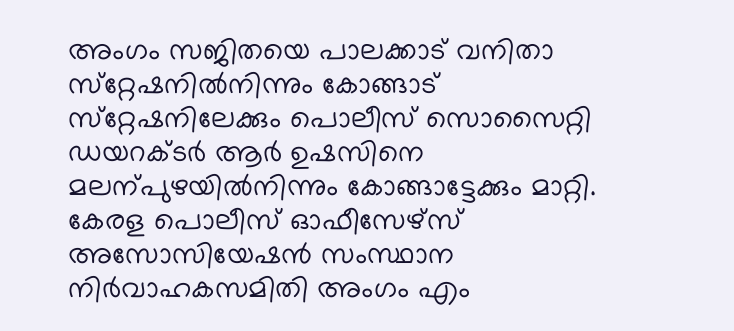അംഗം സജിതയെ പാലക്കാട്‌ വനിതാ സ്‌റ്റേഷനിൽനിന്നും കോങ്ങാട്‌ സ്‌റ്റേഷനിലേക്കും പൊലീസ്‌ സൊസൈറ്റി ഡയറക്ടർ ആർ ഉഷസിനെ മലന്പുഴയിൽനിന്നും കോങ്ങാട്ടേക്കും മാറ്റി. കേരള പൊലീസ്‌ ഓഫീസേഴ്‌സ്‌ അസോസിയേഷൻ സംസ്ഥാന നിർവാഹകസമിതി അംഗം എം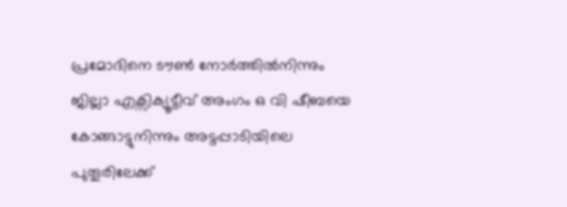പ്രമോദിനെ ട‍ൗൺ നോർത്തിൽനിന്നും ജില്ലാ എക്സിക്യൂട്ടീവ് അംഗം ഒ വി ഷീബയെ കോങ്ങാട്ടുനിന്നും അട്ടപ്പാടിയിലെ പുതൂരിലേക്ക്‌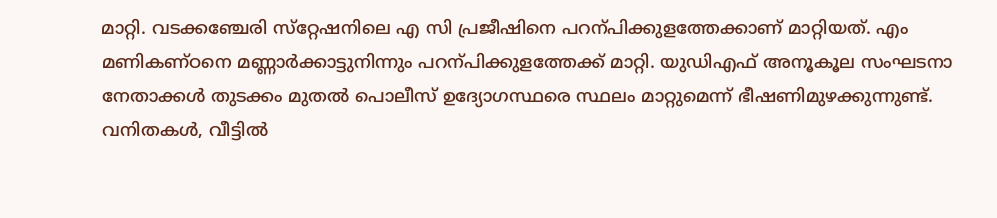മാറ്റി. വടക്കഞ്ചേരി സ്‌റ്റേഷനിലെ എ സി പ്രജീഷിനെ പറന്പിക്കുളത്തേക്കാണ്‌ മാറ്റിയത്‌. എം മണികണ്ഠനെ മണ്ണാർക്കാട്ടുനിന്നും പറന്പിക്കുളത്തേക്ക്‌ മാറ്റി. യുഡിഎഫ്‌ അനൂകൂല സംഘടനാ നേതാക്കൾ തുടക്കം മുതൽ പൊലീസ്‌ ഉദ്യോഗസ്ഥരെ സ്ഥലം മാറ്റുമെന്ന്‌ ഭീഷണിമുഴക്കുന്നുണ്ട്‌. വനിതകൾ, വീട്ടിൽ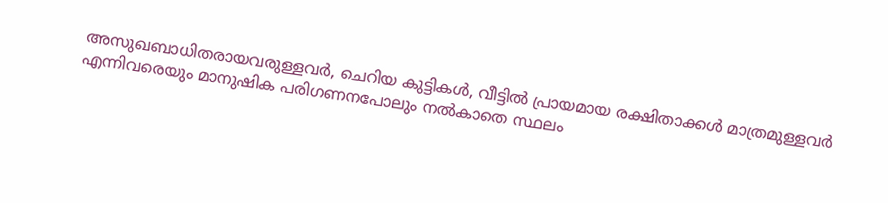അസുഖബാധിതരായവരുള്ളവർ, ചെറിയ കുട്ടികൾ, വീട്ടിൽ പ്രായമായ രക്ഷിതാക്കൾ മാത്രമുള്ളവർ എന്നിവരെയും മാനുഷിക പരിഗണനപോലും നൽകാതെ സ്ഥലം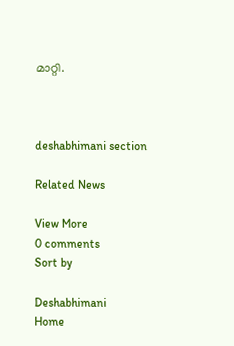മാറ്റി.



deshabhimani section

Related News

View More
0 comments
Sort by

Deshabhimani
Home